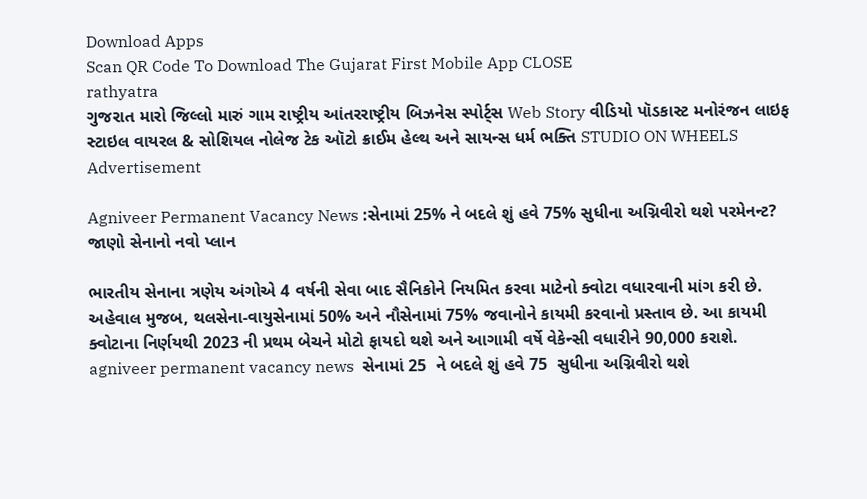Download Apps
Scan QR Code To Download The Gujarat First Mobile App CLOSE
rathyatra
ગુજરાત મારો જિલ્લો મારું ગામ રાષ્ટ્રીય આંતરરાષ્ટ્રીય બિઝનેસ સ્પોર્ટ્સ Web Story વીડિયો પૉડકાસ્ટ મનોરંજન લાઇફ સ્ટાઇલ વાયરલ & સોશિયલ નોલેજ ટેક ઑટો ક્રાઈમ હેલ્થ અને સાયન્સ ધર્મ ભક્તિ STUDIO ON WHEELS
Advertisement

Agniveer Permanent Vacancy News :સેનામાં 25% ને બદલે શું હવે 75% સુધીના અગ્નિવીરો થશે પરમેનન્ટ? જાણો સેનાનો નવો પ્લાન

ભારતીય સેનાના ત્રણેય અંગોએ 4 વર્ષની સેવા બાદ સૈનિકોને નિયમિત કરવા માટેનો ક્વોટા વધારવાની માંગ કરી છે. અહેવાલ મુજબ, થલસેના-વાયુસેનામાં 50% અને નૌસેનામાં 75% જવાનોને કાયમી કરવાનો પ્રસ્તાવ છે. આ કાયમી ક્વોટાના નિર્ણયથી 2023 ની પ્રથમ બેચને મોટો ફાયદો થશે અને આગામી વર્ષે વેકેન્સી વધારીને 90,000 કરાશે.
agniveer permanent vacancy news  સેનામાં 25  ને બદલે શું હવે 75  સુધીના અગ્નિવીરો થશે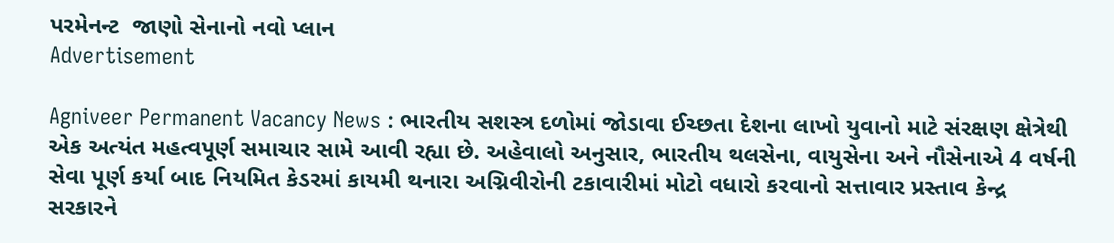પરમેનન્ટ  જાણો સેનાનો નવો પ્લાન
Advertisement

Agniveer Permanent Vacancy News : ભારતીય સશસ્ત્ર દળોમાં જોડાવા ઈચ્છતા દેશના લાખો યુવાનો માટે સંરક્ષણ ક્ષેત્રેથી એક અત્યંત મહત્વપૂર્ણ સમાચાર સામે આવી રહ્યા છે. અહેવાલો અનુસાર, ભારતીય થલસેના, વાયુસેના અને નૌસેનાએ 4 વર્ષની સેવા પૂર્ણ કર્યા બાદ નિયમિત કેડરમાં કાયમી થનારા અગ્નિવીરોની ટકાવારીમાં મોટો વધારો કરવાનો સત્તાવાર પ્રસ્તાવ કેન્દ્ર સરકારને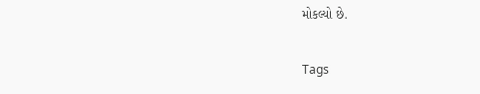મોકલ્યો છે.

Tags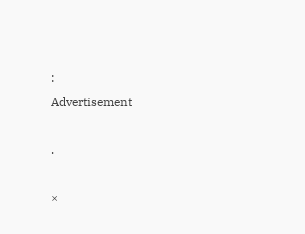:
Advertisement

.

×